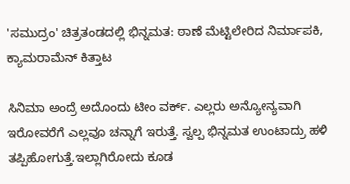'ಸಮುದ್ರಂ' ಚಿತ್ರತಂಡದಲ್ಲಿ ಭಿನ್ನಮತ: ಠಾಣೆ ಮೆಟ್ಟಿಲೇರಿದ ನಿರ್ಮಾಪಕಿ, ಕ್ಯಾಮರಾಮೆನ್‌ ಕಿತ್ತಾಟ

ಸಿನಿಮಾ ಅಂದ್ರೆ ಅದೊಂದು ಟೀಂ ವರ್ಕ್. ಎಲ್ಲರು ಅನ್ಯೋನ್ಯವಾಗಿ ಇರೋವರೆಗೆ ಎಲ್ಲವೂ ಚನ್ನಾಗೆ ಇರುತ್ತೆ. ಸ್ವಲ್ಪ ಭಿನ್ನಮತ ಉಂಟಾದ್ರು ಹಳಿ ತಪ್ಪಿಹೋಗುತ್ತೆ.ಇಲ್ಲಾಗಿರೋದು ಕೂಡ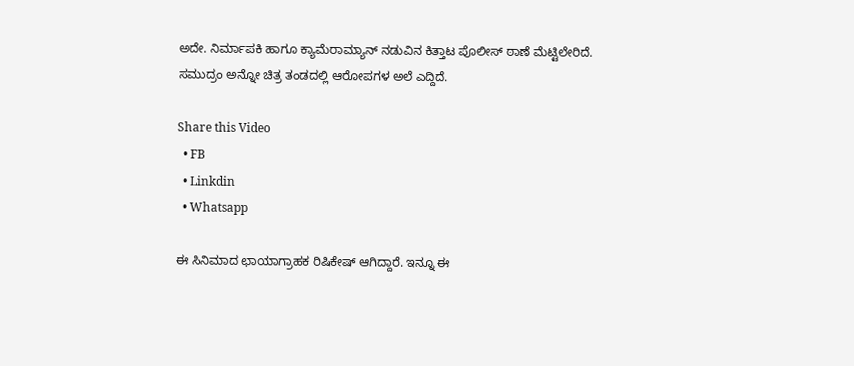ಅದೇ. ನಿರ್ಮಾಪಕಿ ಹಾಗೂ ಕ್ಯಾಮೆರಾಮ್ಯಾನ್ ನಡುವಿನ ಕಿತ್ತಾಟ ಪೊಲೀಸ್ ಠಾಣೆ ಮೆಟ್ಟಿಲೇರಿದೆ. ಸಮುದ್ರಂ ಅನ್ನೋ ಚಿತ್ರ ತಂಡದಲ್ಲಿ ಆರೋಪಗಳ ಅಲೆ ಎದ್ದಿದೆ.

Share this Video
  • FB
  • Linkdin
  • Whatsapp

ಈ ಸಿನಿಮಾದ ಛಾಯಾಗ್ರಾಹಕ ರಿಷಿಕೇಷ್ ಆಗಿದ್ದಾರೆ. ಇನ್ನೂ ಈ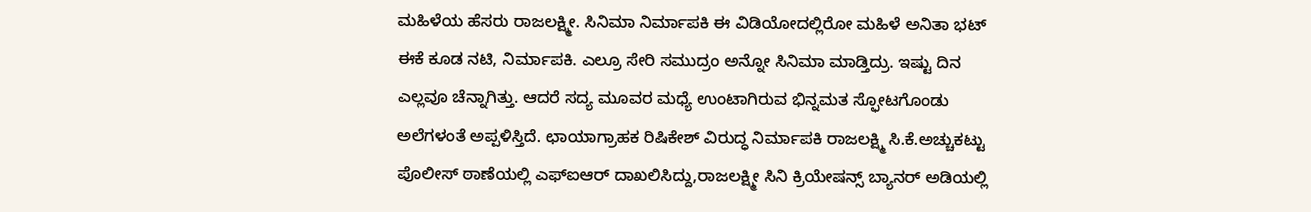ಮಹಿಳೆಯ ಹೆಸರು ರಾಜಲಕ್ಷ್ಮೀ. ಸಿನಿಮಾ ನಿರ್ಮಾಪಕಿ ಈ ವಿಡಿಯೋದಲ್ಲಿರೋ ಮಹಿಳೆ ಅನಿತಾ ಭಟ್ ಈಕೆ ಕೂಡ ನಟಿ, ನಿರ್ಮಾಪಕಿ. ಎಲ್ರೂ ಸೇರಿ ಸಮುದ್ರಂ ಅನ್ನೋ‌ ಸಿನಿಮಾ ಮಾಡ್ತಿದ್ರು. ಇಷ್ಟು ದಿನ ಎಲ್ಲವೂ ಚೆನ್ನಾಗಿತ್ತು. ಆದರೆ ಸದ್ಯ ಮೂವರ ಮಧ್ಯೆ ಉಂಟಾಗಿರುವ ಭಿನ್ನಮತ ಸ್ಫೋಟಗೊಂಡು ಅಲೆಗಳಂತೆ ಅಪ್ಪಳಿಸ್ತಿದೆ. ಛಾಯಾಗ್ರಾಹಕ ರಿಷಿಕೇಶ್ ವಿರುದ್ಧ ನಿರ್ಮಾಪಕಿ ರಾಜಲಕ್ಷ್ಮಿ ಸಿ.ಕೆ.ಅಚ್ಚುಕಟ್ಟು ಪೊಲೀಸ್ ಠಾಣೆಯಲ್ಲಿ ಎಫ್ಐಆರ್ ದಾಖಲಿಸಿದ್ದು,ರಾಜಲಕ್ಷ್ಮೀ ಸಿನಿ ಕ್ರಿಯೇಷನ್ಸ್ ಬ್ಯಾನರ್ ಅಡಿಯಲ್ಲಿ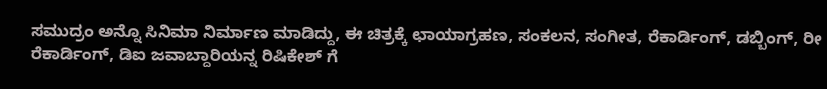ಸಮುದ್ರಂ ಅನ್ನೊ ಸಿನಿಮಾ ನಿರ್ಮಾಣ ಮಾಡಿದ್ದು, ಈ ಚಿತ್ರಕ್ಕೆ ಛಾಯಾಗ್ರಹಣ, ಸಂಕಲನ, ಸಂಗೀತ, ರೆಕಾರ್ಡಿಂಗ್, ಡಬ್ಬಿಂಗ್, ರೀ ರೆಕಾರ್ಡಿಂಗ್, ಡಿಐ ಜವಾಬ್ದಾರಿಯನ್ನ ರಿಷಿಕೇಶ್ ಗೆ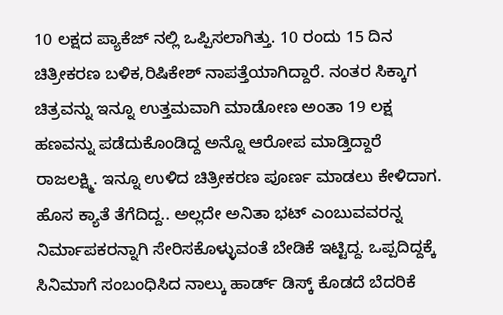10 ಲಕ್ಷದ ಪ್ಯಾಕೆಜ್ ನಲ್ಲಿ ಒಪ್ಪಿಸಲಾಗಿತ್ತು. 10 ರಂದು 15 ದಿನ ಚಿತ್ರೀಕರಣ ಬಳಿಕ,ರಿಷಿಕೇಶ್ ನಾಪತ್ತೆಯಾಗಿದ್ದಾರೆ. ನಂತರ ಸಿಕ್ಕಾಗ ಚಿತ್ರವನ್ನು ಇನ್ನೂ ಉತ್ತಮವಾಗಿ ಮಾಡೋಣ ಅಂತಾ 19 ಲಕ್ಷ ಹಣವನ್ನು ಪಡೆದುಕೊಂಡಿದ್ದ ಅನ್ನೊ ಆರೋಪ ಮಾಡ್ತಿದ್ದಾರೆ ರಾಜಲಕ್ಷ್ಮಿ. ಇನ್ನೂ ಉಳಿದ ಚಿತ್ರೀಕರಣ ಪೂರ್ಣ ಮಾಡಲು ಕೇಳಿದಾಗ. ಹೊಸ ಕ್ಯಾತೆ ತೆಗೆದಿದ್ದ.. ಅಲ್ಲದೇ ಅನಿತಾ ಭಟ್ ಎಂಬುವವರನ್ನ ನಿರ್ಮಾಪಕರನ್ನಾಗಿ‌ ಸೇರಿಸಕೊಳ್ಳುವಂತೆ ಬೇಡಿಕೆ ಇಟ್ಟಿದ್ದ. ಒಪ್ಪದಿದ್ದಕ್ಕೆ ಸಿನಿಮಾಗೆ ಸಂಬಂಧಿಸಿದ ನಾಲ್ಕು ಹಾರ್ಡ್ ಡಿಸ್ಕ್ ಕೊಡದೆ ಬೆದರಿಕೆ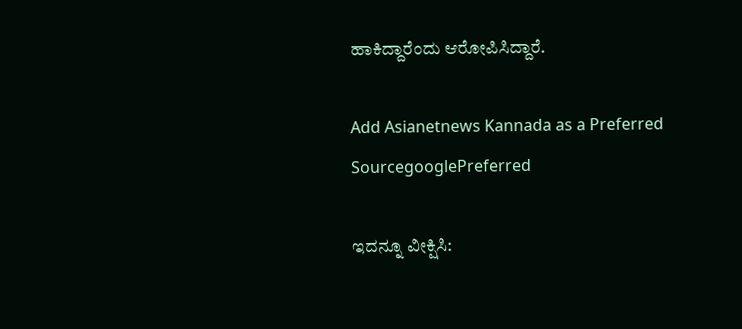ಹಾಕಿದ್ದಾರೆಂದು ಆರೋಪಿಸಿದ್ದಾರೆ.

Add Asianetnews Kannada as a Preferred SourcegooglePreferred

ಇದನ್ನೂ ವೀಕ್ಷಿಸಿ: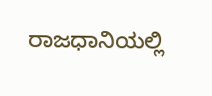ರಾಜಧಾನಿಯಲ್ಲಿ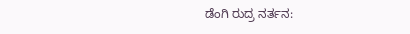ಡೆಂಗಿ ರುದ್ರ ನರ್ತನ: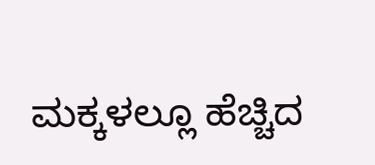ಮಕ್ಕಳಲ್ಲೂ ಹೆಚ್ಚಿದ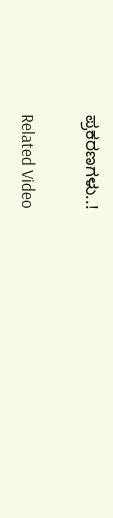ಪ್ರಕರಣಗಳು..!

Related Video